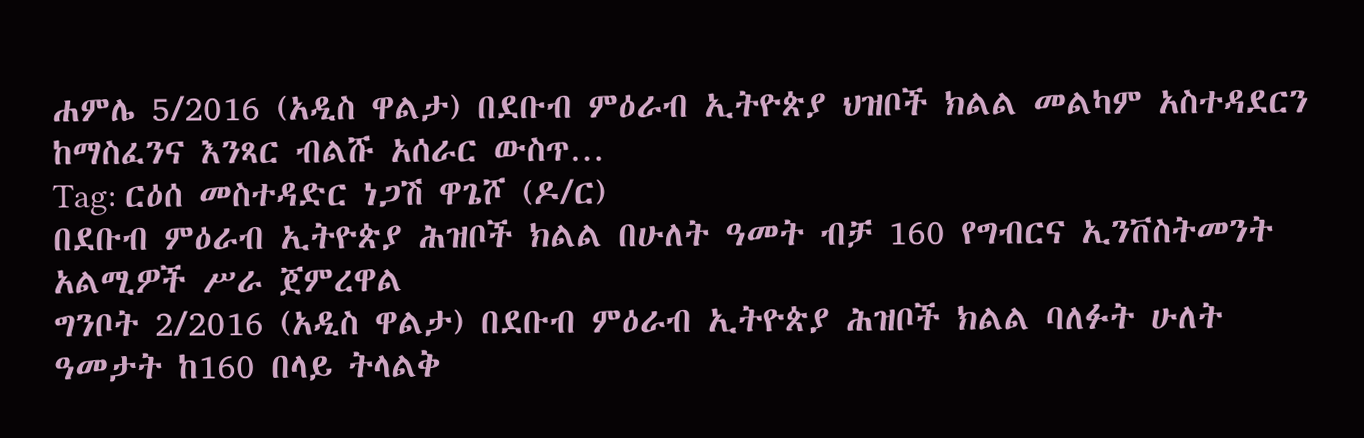ሐምሌ 5/2016 (አዲስ ዋልታ) በደቡብ ምዕራብ ኢትዮጵያ ህዝቦች ክልል መልካም አስተዳደርን ከማስፈንና እንጻር ብልሹ አሰራር ውስጥ…
Tag: ርዕሰ መስተዳድር ነጋሽ ዋጌሾ (ዶ/ር)
በደቡብ ምዕራብ ኢትዮጵያ ሕዝቦች ክልል በሁለት ዓመት ብቻ 160 የግብርና ኢንቨስትመንት አልሚዎች ሥራ ጀምረዋል
ግንቦት 2/2016 (አዲስ ዋልታ) በደቡብ ምዕራብ ኢትዮጵያ ሕዝቦች ክልል ባለፉት ሁለት ዓመታት ከ160 በላይ ትላልቅ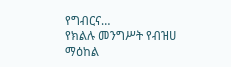የግብርና…
የክልሉ መንግሥት የብዝሀ ማዕከል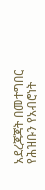አደረጃጃት በመተግበር የሕዝቡን የአብሮነት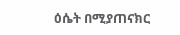ዕሴት በሚያጠናክር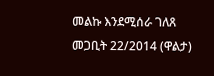መልኩ እንደሚሰራ ገለጸ
መጋቢት 22/2014 (ዋልታ)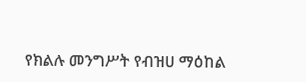የክልሉ መንግሥት የብዝሀ ማዕከል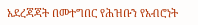አደረጃጃት በመተግበር የሕዝቡን የአብሮነት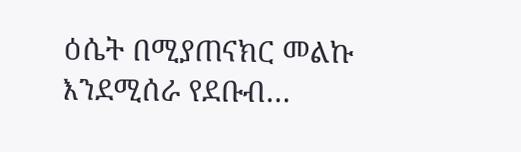ዕሴት በሚያጠናክር መልኩ እንደሚሰራ የደቡብ…